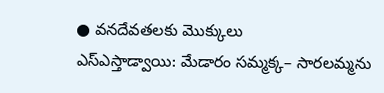● వనదేవతలకు మొక్కులు
ఎస్ఎస్తాడ్వాయి: మేడారం సమ్మక్క– సారలమ్మను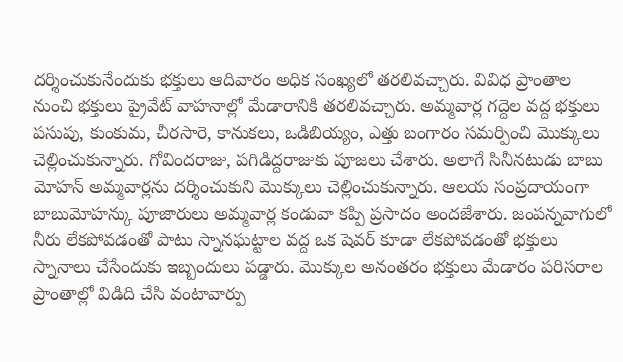దర్శించుకునేందుకు భక్తులు ఆదివారం అధిక సంఖ్యలో తరలివచ్చారు. వివిధ ప్రాంతాల నుంచి భక్తులు ప్రైవేట్ వాహనాల్లో మేడారానికి తరలివచ్చారు. అమ్మవార్ల గద్దెల వద్ద భక్తులు పసుపు, కుంకుమ, చీరసారె, కానుకలు, ఒడిబియ్యం, ఎత్తు బంగారం సమర్పించి మొక్కులు చెల్లించుకున్నారు. గోవిందరాజు, పగిడిద్దరాజుకు పూజలు చేశారు. అలాగే సినీనటుడు బాబు మోహన్ అమ్మవార్లను దర్శించుకుని మొక్కులు చెల్లించుకున్నారు. ఆలయ సంప్రదాయంగా బాబుమోహన్కు పూజారులు అమ్మవార్ల కండువా కప్పి ప్రసాదం అందజేశారు. జంపన్నవాగులో నీరు లేకపోవడంతో పాటు స్నానఘట్టాల వద్ద ఒక షెవర్ కూడా లేకపోవడంతో భక్తులు స్నానాలు చేసేందుకు ఇబ్బందులు పడ్డారు. మొక్కుల అనంతరం భక్తులు మేడారం పరిసరాల ప్రాంతాల్లో విడిది చేసి వంటావార్పు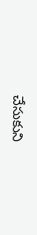చేసుకుని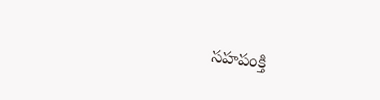సహపంక్తి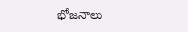భోజనాలు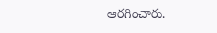ఆరగించారు.